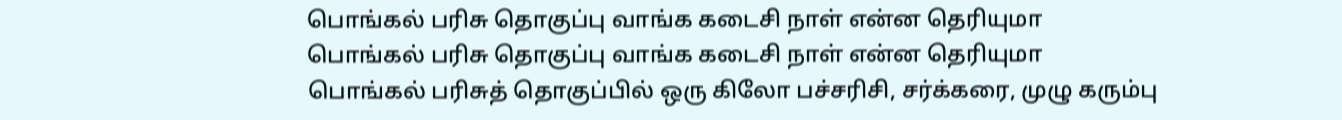பொங்கல் பரிசு தொகுப்பு வாங்க கடைசி நாள் என்ன தெரியுமா
பொங்கல் பரிசு தொகுப்பு வாங்க கடைசி நாள் என்ன தெரியுமா
பொங்கல் பரிசுத் தொகுப்பில் ஒரு கிலோ பச்சரிசி, சர்க்கரை, முழு கரும்பு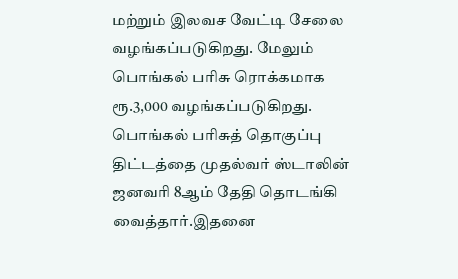மற்றும் இலவச வேட்டி சேலை வழங்கப்படுகிறது. மேலும் பொங்கல் பரிசு ரொக்கமாக ரூ.3,000 வழங்கப்படுகிறது.
பொங்கல் பரிசுத் தொகுப்பு திட்டத்தை முதல்வர் ஸ்டாலின் ஜனவரி 8ஆம் தேதி தொடங்கி வைத்தார்.இதனை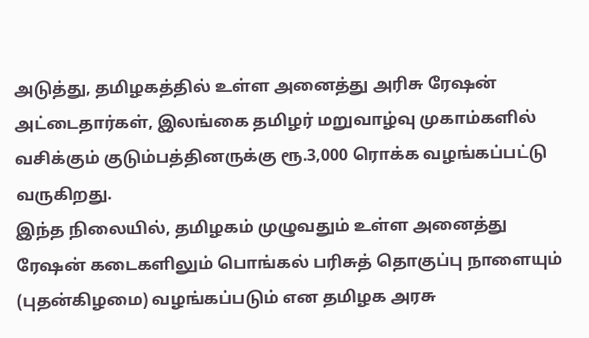அடுத்து, தமிழகத்தில் உள்ள அனைத்து அரிசு ரேஷன் அட்டைதார்கள், இலங்கை தமிழர் மறுவாழ்வு முகாம்களில் வசிக்கும் குடும்பத்தினருக்கு ரூ.3,000 ரொக்க வழங்கப்பட்டு வருகிறது.
இந்த நிலையில், தமிழகம் முழுவதும் உள்ள அனைத்து ரேஷன் கடைகளிலும் பொங்கல் பரிசுத் தொகுப்பு நாளையும் (புதன்கிழமை) வழங்கப்படும் என தமிழக அரசு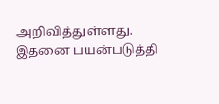அறிவித்துள்ளது.
இதனை பயன்படுத்தி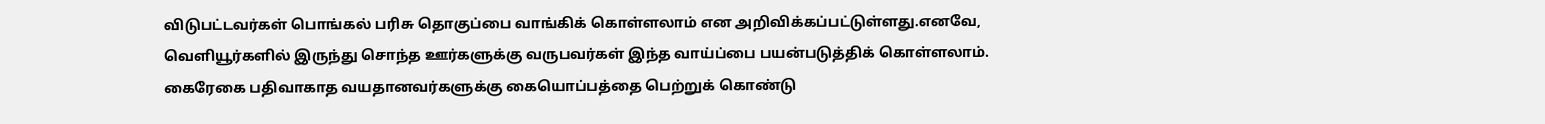விடுபட்டவர்கள் பொங்கல் பரிசு தொகுப்பை வாங்கிக் கொள்ளலாம் என அறிவிக்கப்பட்டுள்ளது.எனவே, வெளியூர்களில் இருந்து சொந்த ஊர்களுக்கு வருபவர்கள் இந்த வாய்ப்பை பயன்படுத்திக் கொள்ளலாம்.
கைரேகை பதிவாகாத வயதானவர்களுக்கு கையொப்பத்தை பெற்றுக் கொண்டு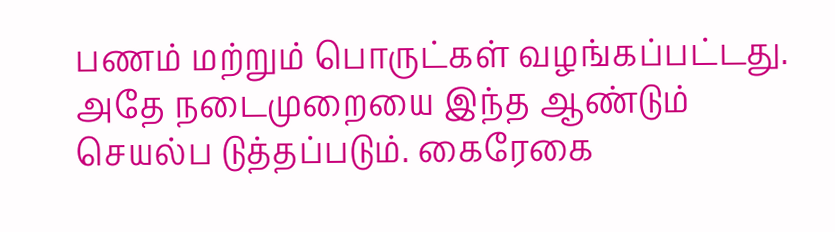பணம் மற்றும் பொருட்கள் வழங்கப்பட்டது. அதே நடைமுறையை இந்த ஆண்டும் செயல்ப டுத்தப்படும். கைரேகை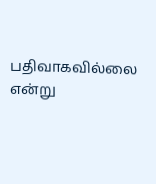பதிவாகவில்லை என்று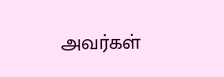அவர்கள்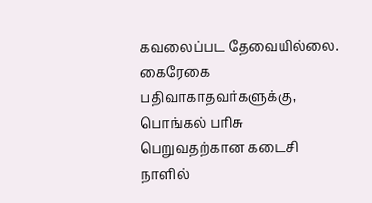கவலைப்பட தேவையில்லை. கைரேகை பதிவாகாதவர்களுக்கு, பொங்கல் பரிசு பெறுவதற்கான கடைசி நாளில்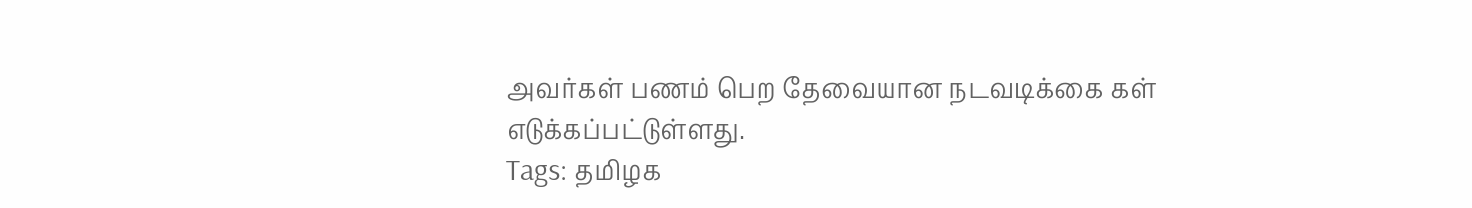அவர்கள் பணம் பெற தேவையான நடவடிக்கை கள் எடுக்கப்பட்டுள்ளது.
Tags: தமிழக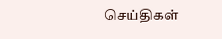செய்திகள்